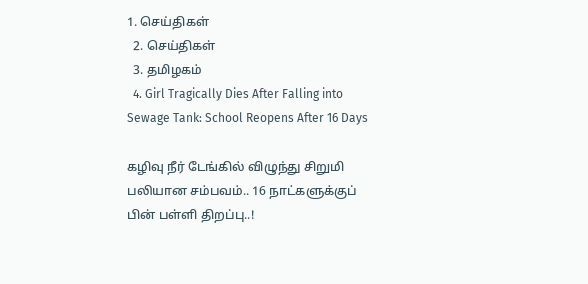1. செய்திகள்
  2. செய்திகள்
  3. த‌மிழக‌ம்
  4. Girl Tragically Dies After Falling into Sewage Tank: School Reopens After 16 Days

கழிவு நீர் டேங்கில் விழுந்து சிறுமி பலியான சம்பவம்.. 16 நாட்களுக்குப் பின் பள்ளி திறப்பு..!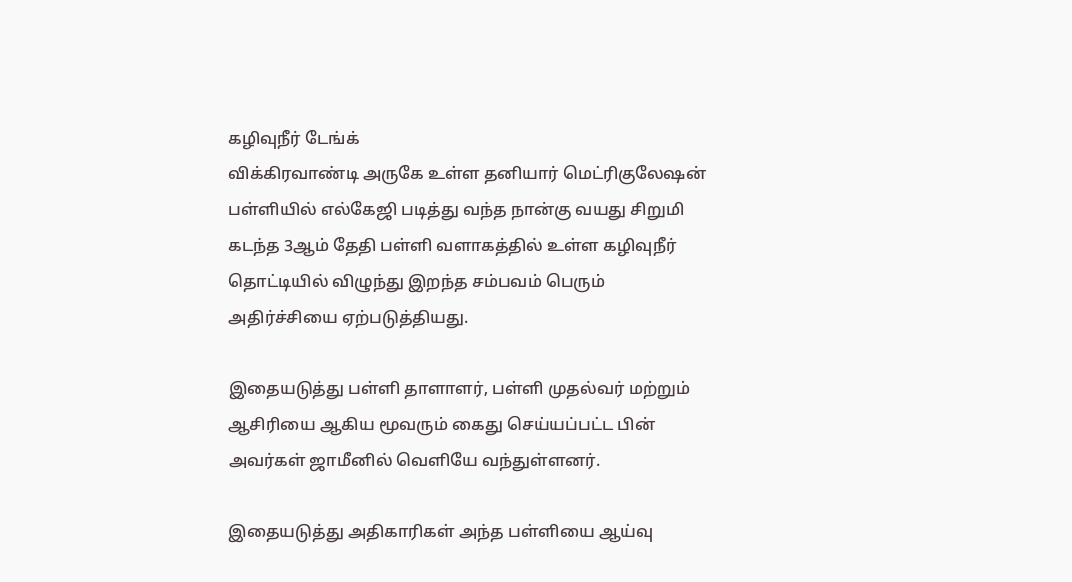கழிவுநீர் டேங்க்
விக்கிரவாண்டி அருகே உள்ள தனியார் மெட்ரிகுலேஷன் பள்ளியில் எல்கேஜி படித்து வந்த நான்கு வயது சிறுமி கடந்த 3ஆம் தேதி பள்ளி வளாகத்தில் உள்ள கழிவுநீர் தொட்டியில் விழுந்து இறந்த சம்பவம் பெரும் அதிர்ச்சியை ஏற்படுத்தியது.

இதையடுத்து பள்ளி தாளாளர், பள்ளி முதல்வர் மற்றும் ஆசிரியை ஆகிய மூவரும் கைது செய்யப்பட்ட பின் அவர்கள் ஜாமீனில் வெளியே வந்துள்ளனர்.

இதையடுத்து அதிகாரிகள் அந்த பள்ளியை ஆய்வு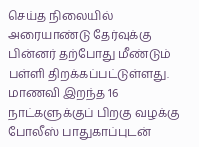செய்த நிலையில் அரையாண்டு தேர்வுக்கு பின்னர் தற்போது மீண்டும் பள்ளி திறக்கப்பட்டுள்ளது. மாணவி இறந்த 16 நாட்களுக்குப் பிறகு வழக்கு போலீஸ் பாதுகாப்புடன்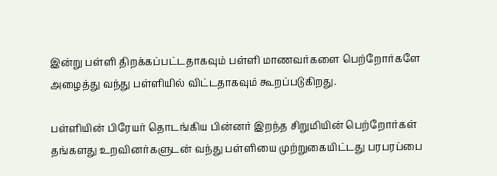இன்று பள்ளி திறக்கப்பட்டதாகவும் பள்ளி மாணவர்களை பெற்றோர்களே அழைத்து வந்து பள்ளியில் விட்டதாகவும் கூறப்படுகிறது.

பள்ளியின் பிரேயர் தொடங்கிய பின்னர் இறந்த சிறுமியின் பெற்றோர்கள் தங்களது உறவினர்களுடன் வந்து பள்ளியை முற்றுகையிட்டது பரபரப்பை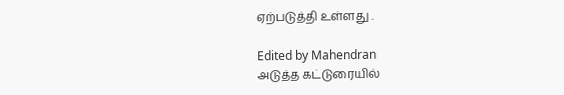ஏற்படுத்தி உள்ளது .

Edited by Mahendran
அடுத்த கட்டுரையில்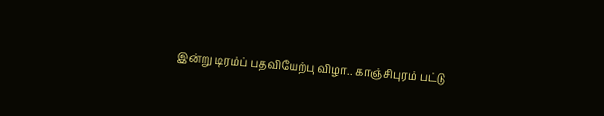இன்று டிரம்ப் பதவியேற்பு விழா.. காஞ்சிபுரம் பட்டு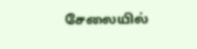சேலையில்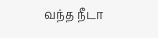வந்த நீடா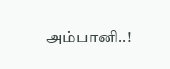அம்பானி..!